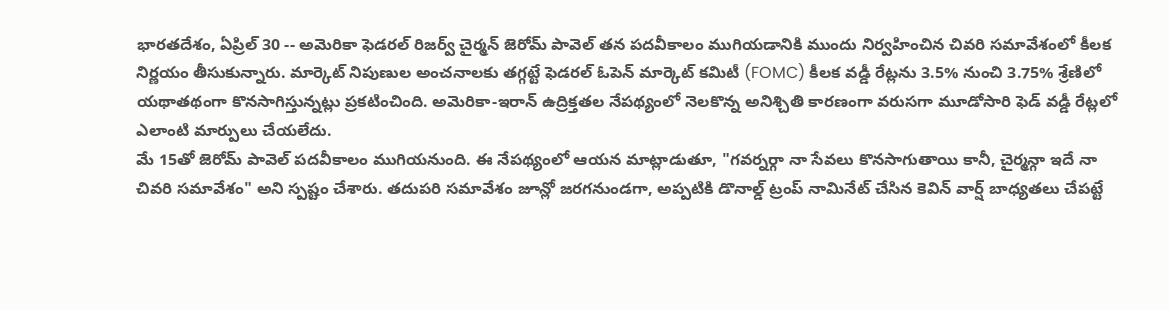భారతదేశం, ఏప్రిల్ 30 -- అమెరికా ఫెడరల్ రిజర్వ్ చైర్మన్ జెరోమ్ పావెల్ తన పదవీకాలం ముగియడానికి ముందు నిర్వహించిన చివరి సమావేశంలో కీలక నిర్ణయం తీసుకున్నారు. మార్కెట్ నిపుణుల అంచనాలకు తగ్గట్టే ఫెడరల్ ఓపెన్ మార్కెట్ కమిటీ (FOMC) కీలక వడ్డీ రేట్లను 3.5% నుంచి 3.75% శ్రేణిలో యథాతథంగా కొనసాగిస్తున్నట్లు ప్రకటించింది. అమెరికా-ఇరాన్ ఉద్రిక్తతల నేపథ్యంలో నెలకొన్న అనిశ్చితి కారణంగా వరుసగా మూడోసారి ఫెడ్ వడ్డీ రేట్లలో ఎలాంటి మార్పులు చేయలేదు.
మే 15తో జెరోమ్ పావెల్ పదవీకాలం ముగియనుంది. ఈ నేపథ్యంలో ఆయన మాట్లాడుతూ, "గవర్నర్గా నా సేవలు కొనసాగుతాయి కానీ, చైర్మన్గా ఇదే నా చివరి సమావేశం" అని స్పష్టం చేశారు. తదుపరి సమావేశం జూన్లో జరగనుండగా, అప్పటికి డొనాల్డ్ ట్రంప్ నామినేట్ చేసిన కెవిన్ వార్ష్ బాధ్యతలు చేపట్టే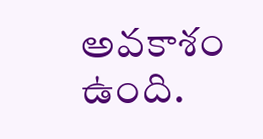అవకాశం ఉంది.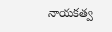నాయకత్వ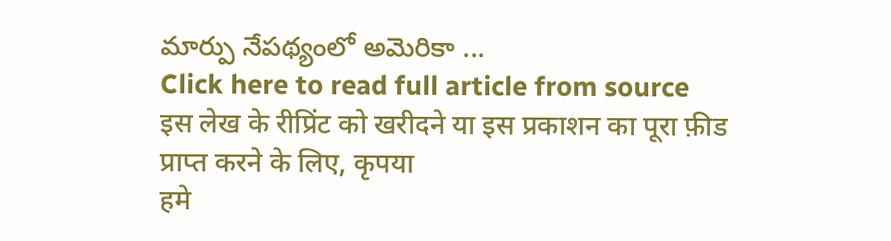మార్పు నేపథ్యంలో అమెరికా ...
Click here to read full article from source
इस लेख के रीप्रिंट को खरीदने या इस प्रकाशन का पूरा फ़ीड प्राप्त करने के लिए, कृपया
हमे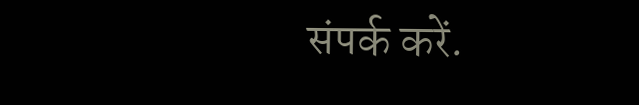संपर्क करें.